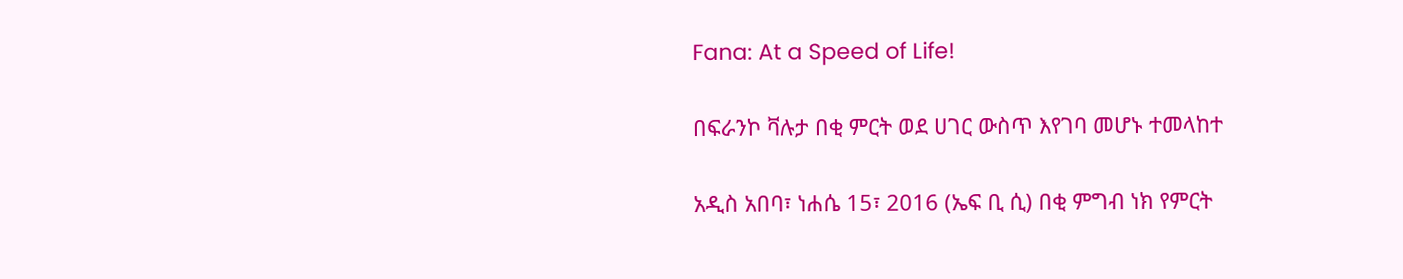Fana: At a Speed of Life!

በፍራንኮ ቫሉታ በቂ ምርት ወደ ሀገር ውስጥ እየገባ መሆኑ ተመላከተ

አዲስ አበባ፣ ነሐሴ 15፣ 2016 (ኤፍ ቢ ሲ) በቂ ምግብ ነክ የምርት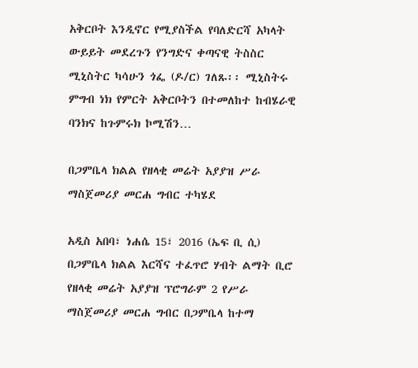አቅርቦት እንዲኖር የሚያስችል የባለድርሻ አካላት ውይይት መደረጉን የንግድና ቀጣናዊ ትስስር ሚኒስትር ካሳሁን ጎፌ (ዶ/ር) ገለጹ፡፡ ሚኒስትሩ ምግብ ነክ የምርት አቅርቦትን በተመለከተ ከብሄራዊ ባንክና ከጉምሩክ ኮሚሽን…

በጋምቤላ ክልል የዘላቂ መሬት አያያዝ ሥራ ማስጀመሪያ መርሐ ግብር ተካሄደ

አዲስ አበባ፣ ነሐሴ 15፣ 2016 (ኤፍ ቢ ሲ) በጋምቤላ ክልል እርሻና ተፈጥሮ ሃብት ልማት ቢሮ የዘላቂ መሬት አያያዝ ፕሮግራም 2 የሥራ ማስጀመሪያ መርሐ ግብር በጋምቤላ ከተማ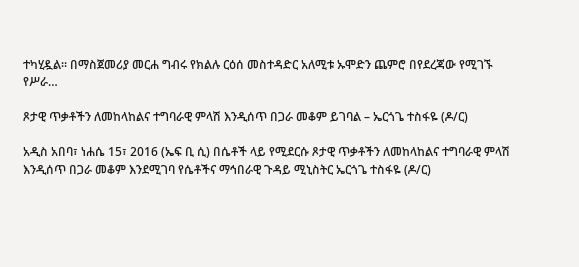ተካሂዷል፡፡ በማስጀመሪያ መርሐ ግብሩ የክልሉ ርዕሰ መስተዳድር አለሚቱ ኡሞድን ጨምሮ በየደረጃው የሚገኙ የሥራ…

ጾታዊ ጥቃቶችን ለመከላከልና ተግባራዊ ምላሽ እንዲሰጥ በጋራ መቆም ይገባል – ኤርጎጌ ተስፋዬ (ዶ/ር)

አዲስ አበባ፣ ነሐሴ 15፣ 2016 (ኤፍ ቢ ሲ) በሴቶች ላይ የሚደርሱ ጾታዊ ጥቃቶችን ለመከላከልና ተግባራዊ ምላሽ እንዲሰጥ በጋራ መቆም እንደሚገባ የሴቶችና ማኅበራዊ ጉዳይ ሚኒስትር ኤርጎጌ ተስፋዬ (ዶ/ር)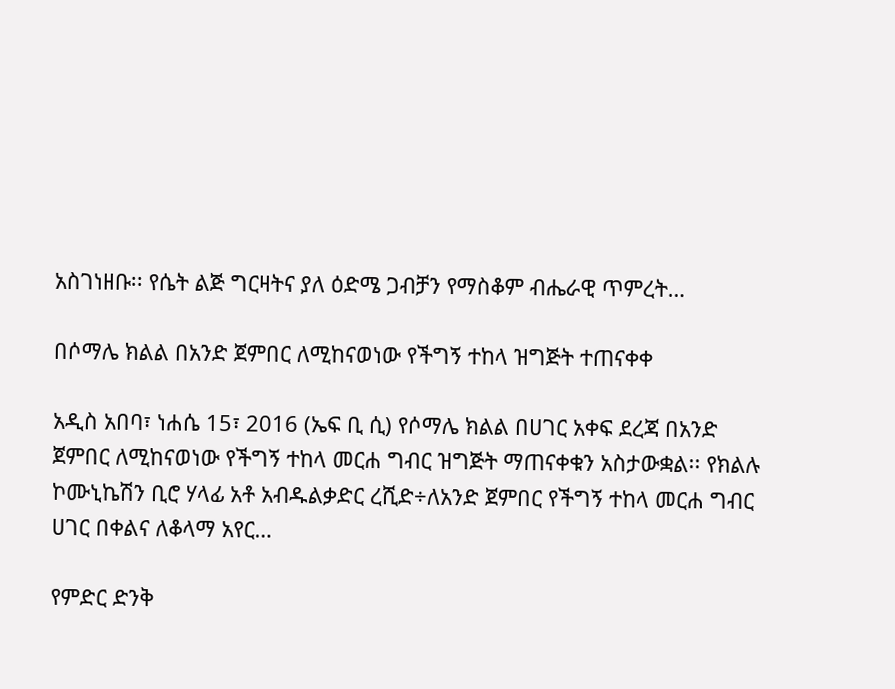አስገነዘቡ፡፡ የሴት ልጅ ግርዛትና ያለ ዕድሜ ጋብቻን የማስቆም ብሔራዊ ጥምረት…

በሶማሌ ክልል በአንድ ጀምበር ለሚከናወነው የችግኝ ተከላ ዝግጅት ተጠናቀቀ

አዲስ አበባ፣ ነሐሴ 15፣ 2016 (ኤፍ ቢ ሲ) የሶማሌ ክልል በሀገር አቀፍ ደረጃ በአንድ ጀምበር ለሚከናወነው የችግኝ ተከላ መርሐ ግብር ዝግጅት ማጠናቀቁን አስታውቋል፡፡ የክልሉ ኮሙኒኬሽን ቢሮ ሃላፊ አቶ አብዱልቃድር ረሺድ÷ለአንድ ጀምበር የችግኝ ተከላ መርሐ ግብር ሀገር በቀልና ለቆላማ አየር…

የምድር ድንቅ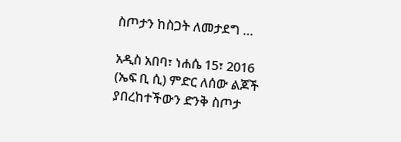ስጦታን ከስጋት ለመታደግ …

አዲስ አበባ፣ ነሐሴ 15፣ 2016 (ኤፍ ቢ ሲ) ምድር ለሰው ልጆች ያበረከተችውን ድንቅ ስጦታ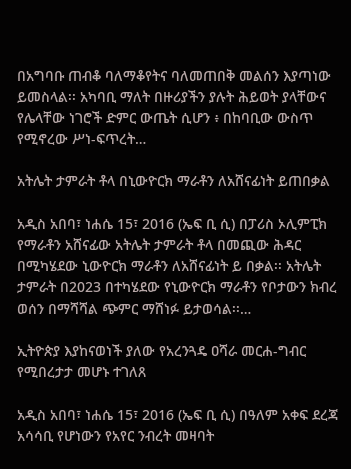በአግባቡ ጠብቆ ባለማቆየትና ባለመጠበቅ መልሰን እያጣነው ይመስላል፡፡ አካባቢ ማለት በዙሪያችን ያሉት ሕይወት ያላቸውና የሌላቸው ነገሮች ድምር ውጤት ሲሆን ፥ በከባቢው ውስጥ የሚኖረው ሥነ-ፍጥረት…

አትሌት ታምራት ቶላ በኒውዮርክ ማራቶን ለአሸናፊነት ይጠበቃል

አዲስ አበባ፣ ነሐሴ 15፣ 2016 (ኤፍ ቢ ሲ) በፓሪስ ኦሊምፒክ የማራቶን አሸናፊው አትሌት ታምራት ቶላ በመጪው ሕዳር በሚካሄደው ኒውዮርክ ማራቶን ለአሸናፊነት ይ በቃል፡፡ አትሌት ታምራት በ2023 በተካሄደው የኒውዮርክ ማራቶን የቦታውን ክብረ ወሰን በማሻሻል ጭምር ማሸነፉ ይታወሳል፡፡…

ኢትዮጵያ እያከናወነች ያለው የአረንጓዴ ዐሻራ መርሐ-ግብር የሚበረታታ መሆኑ ተገለጸ

አዲስ አበባ፣ ነሐሴ 15፣ 2016 (ኤፍ ቢ ሲ) በዓለም አቀፍ ደረጃ አሳሳቢ የሆነውን የአየር ንብረት መዛባት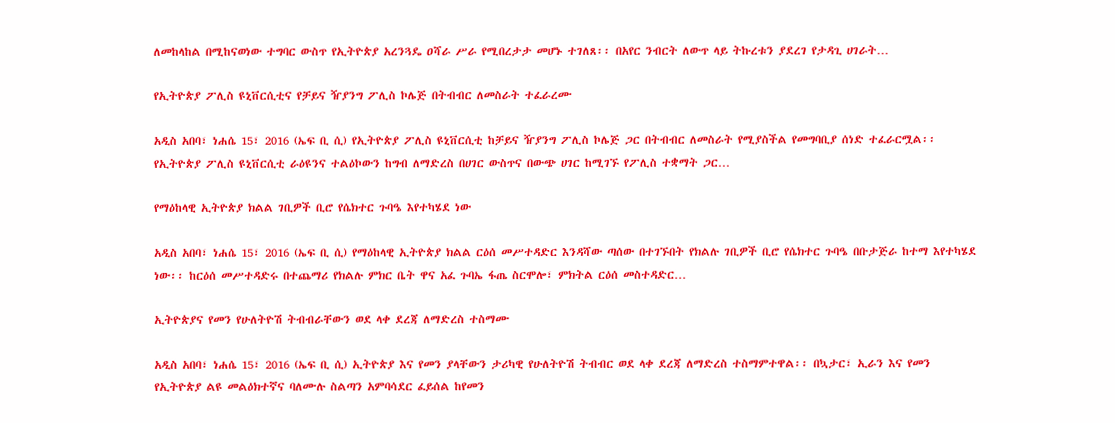ለመከላከል በሚከናወነው ተግባር ውስጥ የኢትዮጵያ አረንጓዴ ዐሻራ ሥራ የሚበረታታ መሆኑ ተገለጸ፡፡ በአየር ንብርት ለውጥ ላይ ትኩረቱን ያደረገ የታዳጊ ሀገራት…

የኢትዮጵያ ፖሊስ ዩኒቨርሲቲና የቻይና ዥያንግ ፖሊስ ኮሌጅ በትብብር ለመስራት ተፈራረሙ

አዲስ አበባ፣ ነሐሴ 15፣ 2016 (ኤፍ ቢ ሲ) የኢትዮጵያ ፖሊስ ዩኒቨርሲቲ ከቻይና ዥያንግ ፖሊስ ኮሌጅ ጋር በትብብር ለመስራት የሚያስችል የመግባቢያ ሰነድ ተፈራርሟል፡፡ የኢትዮጵያ ፖሊስ ዩኒቨርሲቲ ራዕዩንና ተልዕኮውን ከግብ ለማድረስ በሀገር ውስጥና በውጭ ሀገር ከሚገኙ የፖሊስ ተቋማት ጋር…

የማዕከላዊ ኢትዮጵያ ክልል ገቢዎች ቢሮ የሴክተር ጉባዔ እየተካሄደ ነው

አዲስ አበባ፣ ነሐሴ 15፣ 2016 (ኤፍ ቢ ሲ) የማዕከላዊ ኢትዮጵያ ክልል ርዕሰ መሥተዳድር እንዳሻው ጣሰው በተገኙበት የክልሉ ገቢዎች ቢሮ የሴክተር ጉባዔ በቡታጅራ ከተማ እየተካሄደ ነው፡፡ ከርዕሰ መሥተዳድሩ በተጨማሪ የክልሉ ምክር ቤት ዋና አፈ ጉባኤ ፋጤ ስርሞሎ፣ ምክትል ርዕሰ መስተዳድር…

ኢትዮጵያና የመን የሁለትዮሽ ትብብራቸውን ወደ ላቀ ደረጃ ለማድረስ ተስማሙ

አዲስ አበባ፣ ነሐሴ 15፣ 2016 (ኤፍ ቢ ሲ) ኢትዮጵያ እና የመን ያላቸውን ታሪካዊ የሁለትዮሽ ትብብር ወደ ላቀ ደረጃ ለማድረስ ተስማምተዋል፡፡ በኳታር፣ ኢራን እና የመን የኢትዮጵያ ልዩ መልዕክተኛና ባለሙሉ ስልጣን አምባሳደር ፈይሰል ከየመን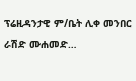ፕሬዚዳንታዊ ም/ቤት ሊቀ መንበር ራሽድ ሙሐመድ…